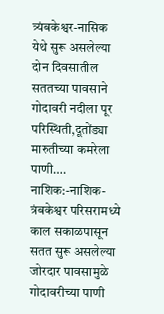त्र्यंबकेश्वर-नासिक येथे सुरू असलेल्या दोन दिवसातील सततच्या पावसाने गोदावरी नदीला पूर परिस्थिती,दूतोंड्या मारुतीच्या कमरेला पाणी….
नाशिक:-नाशिक-त्रंबकेश्वर परिसरामध्ये काल सकाळपासून सतत सुरू असलेल्या जोरदार पावसामुळे गोदावरीच्या पाणी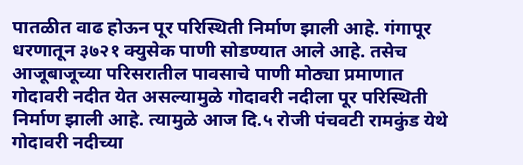पातळीत वाढ होऊन पूर परिस्थिती निर्माण झाली आहे. गंगापूर धरणातून ३७२१ क्युसेक पाणी सोडण्यात आले आहे. तसेच आजूबाजूच्या परिसरातील पावसाचे पाणी मोठ्या प्रमाणात गोदावरी नदीत येत असल्यामुळे गोदावरी नदीला पूर परिस्थिती निर्माण झाली आहे. त्यामुळे आज दि.५ रोजी पंचवटी रामकुंड येथे गोदावरी नदीच्या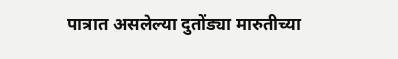पात्रात असलेल्या दुतोंड्या मारुतीच्या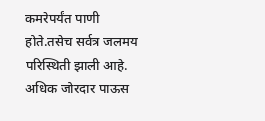कमरेपर्यंत पाणी होते.तसेच सर्वत्र जलमय परिस्थिती झाली आहे. अधिक जोरदार पाऊस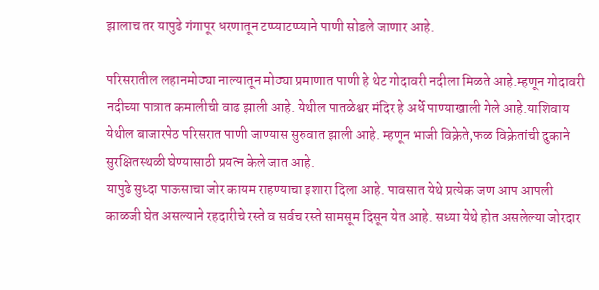झालाच तर यापुढे गंगापूर धरणातून टप्प्याटप्प्याने पाणी सोडले जाणार आहे.

परिसरातील लहानमोठ्या नाल्यातून मोठ्या प्रमाणात पाणी हे थेट गोदावरी नदीला मिळते आहे.म्हणून गोदावरी नदीच्या पात्रात कमालीची वाढ झाली आहे. येथील पातळेश्वर मंदिर हे अर्धे पाण्याखाली गेले आहे.याशिवाय येथील बाजारपेठ परिसरात पाणी जाण्यास सुरुवात झाली आहे. म्हणून भाजी विक्रेते,फळ विक्रेतांची दुकाने सुरक्षितस्थळी घेण्यासाठी प्रयत्न केले जात आहे.
यापुढे सुध्दा पाऊसाचा जोर कायम राहण्याचा इशारा दिला आहे. पावसात येथे प्रत्येक जण आप आपली काळजी घेत असल्याने रहदारीचे रस्ते व सर्वच रस्ते सामसूम दिसून येत आहे. सध्या येथे होत असलेल्या जोरदार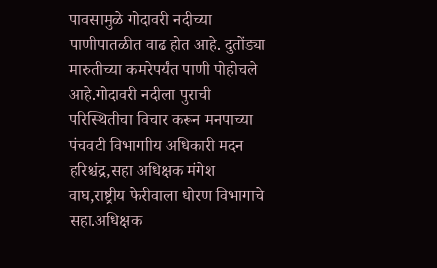पावसामुळे गोदावरी नदीच्या पाणीपातळीत वाढ होत आहे. दुतोंड्या मारुतीच्या कमरेपर्यंत पाणी पोहोचले आहे.गोदावरी नदीला पुराची परिस्थितीचा विचार करून मनपाच्या पंचवटी विभागाीय अधिकारी मदन हरिश्चंद्र,सहा अधिक्षक मंगेश वाघ,राष्ट्रीय फेरीवाला धोरण विभागाचे सहा.अधिक्षक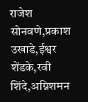राजेश सोनवणे,प्रकाश उखाडे,ईश्वर शेंडके,रवी शिंदे,अग्निशमन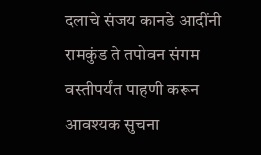दलाचे संजय कानडे आदींनी रामकुंड ते तपोवन संगम वस्तीपर्यंत पाहणी करून आवश्यक सुचना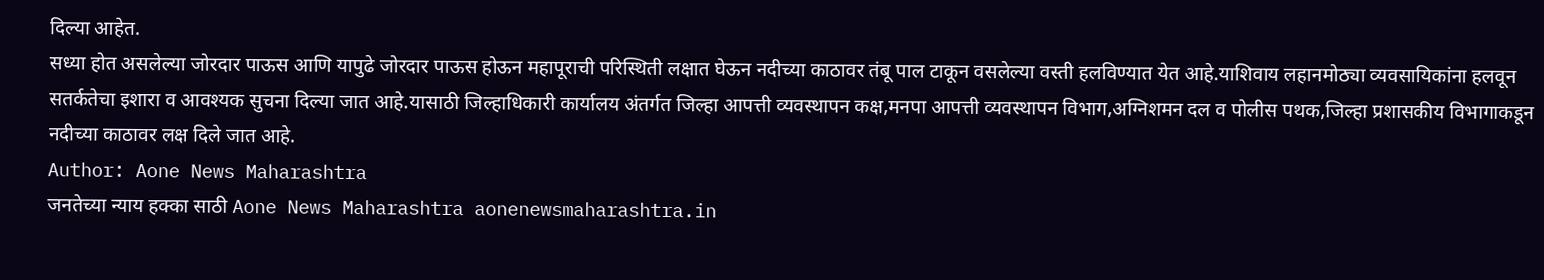दिल्या आहेत.
सध्या होत असलेल्या जोरदार पाऊस आणि यापुढे जोरदार पाऊस होऊन महापूराची परिस्थिती लक्षात घेऊन नदीच्या काठावर तंबू पाल टाकून वसलेल्या वस्ती हलविण्यात येत आहे.याशिवाय लहानमोठ्या व्यवसायिकांना हलवून सतर्कतेचा इशारा व आवश्यक सुचना दिल्या जात आहे.यासाठी जिल्हाधिकारी कार्यालय अंतर्गत जिल्हा आपत्ती व्यवस्थापन कक्ष,मनपा आपत्ती व्यवस्थापन विभाग,अग्निशमन दल व पोलीस पथक,जिल्हा प्रशासकीय विभागाकडून नदीच्या काठावर लक्ष दिले जात आहे.
Author: Aone News Maharashtra
जनतेच्या न्याय हक्का साठी Aone News Maharashtra aonenewsmaharashtra.in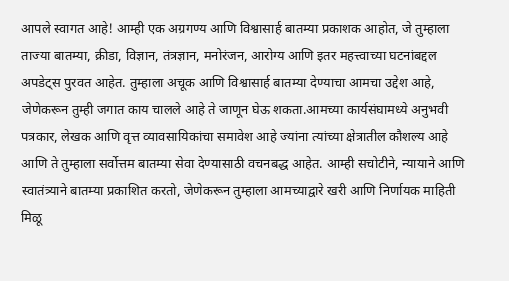आपले स्वागत आहे! आम्ही एक अग्रगण्य आणि विश्वासार्ह बातम्या प्रकाशक आहोत, जे तुम्हाला ताज्या बातम्या, क्रीडा, विज्ञान, तंत्रज्ञान, मनोरंजन, आरोग्य आणि इतर महत्त्वाच्या घटनांबद्दल अपडेट्स पुरवत आहेत. तुम्हाला अचूक आणि विश्वासार्ह बातम्या देण्याचा आमचा उद्देश आहे, जेणेकरून तुम्ही जगात काय चालले आहे ते जाणून घेऊ शकता.आमच्या कार्यसंघामध्ये अनुभवी पत्रकार, लेखक आणि वृत्त व्यावसायिकांचा समावेश आहे ज्यांना त्यांच्या क्षेत्रातील कौशल्य आहे आणि ते तुम्हाला सर्वोत्तम बातम्या सेवा देण्यासाठी वचनबद्ध आहेत. आम्ही सचोटीने, न्यायाने आणि स्वातंत्र्याने बातम्या प्रकाशित करतो, जेणेकरून तुम्हाला आमच्याद्वारे खरी आणि निर्णायक माहिती मिळू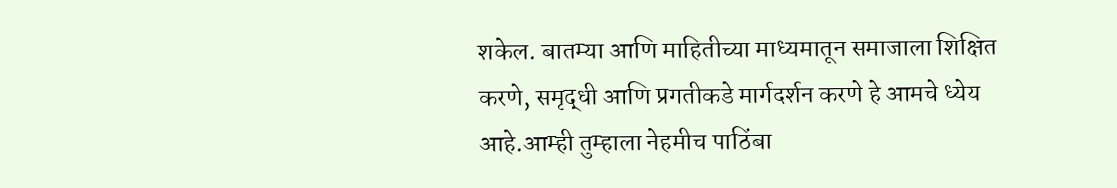शकेल. बातम्या आणि माहितीच्या माध्यमातून समाजाला शिक्षित करणे, समृद्धी आणि प्रगतीकडे मार्गदर्शन करणे हे आमचे ध्येय आहे.आम्ही तुम्हाला नेहमीच पाठिंबा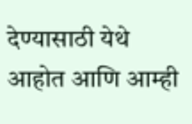देण्यासाठी येथे आहोत आणि आम्ही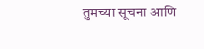तुमच्या सूचना आणि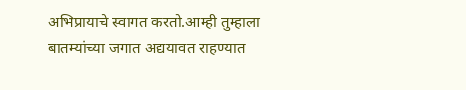अभिप्रायाचे स्वागत करतो.आम्ही तुम्हाला बातम्यांच्या जगात अद्ययावत राहण्यात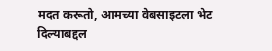मदत करूतो, आमच्या वेबसाइटला भेट दिल्याबद्दल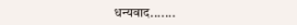धन्यवाद.......